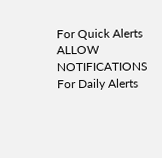For Quick Alerts
ALLOW NOTIFICATIONS
For Daily Alerts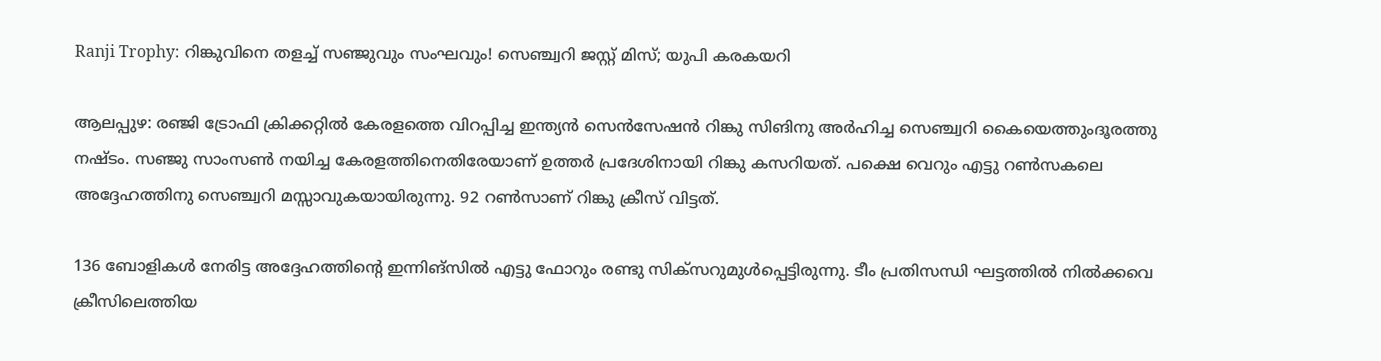Ranji Trophy: റിങ്കുവിനെ തളച്ച് സഞ്ജുവും സംഘവും! സെഞ്ച്വറി ജസ്റ്റ് മിസ്; യുപി കരകയറി

ആലപ്പുഴ: രഞ്ജി ട്രോഫി ക്രിക്കറ്റില്‍ കേരളത്തെ വിറപ്പിച്ച ഇന്ത്യന്‍ സെന്‍സേഷന്‍ റിങ്കു സിങിനു അര്‍ഹിച്ച സെഞ്ച്വറി കൈയെത്തുംദൂരത്തു നഷ്ടം. സഞ്ജു സാംസണ്‍ നയിച്ച കേരളത്തിനെതിരേയാണ് ഉത്തര്‍ പ്രദേശിനായി റിങ്കു കസറിയത്. പക്ഷെ വെറും എട്ടു റണ്‍സകലെ അദ്ദേഹത്തിനു സെഞ്ച്വറി മസ്സാവുകയായിരുന്നു. 92 റണ്‍സാണ് റിങ്കു ക്രീസ് വിട്ടത്.

136 ബോളികള്‍ നേരിട്ട അദ്ദേഹത്തിന്റെ ഇന്നിങ്‌സില്‍ എട്ടു ഫോറും രണ്ടു സിക്‌സറുമുള്‍പ്പെട്ടിരുന്നു. ടീം പ്രതിസന്ധി ഘട്ടത്തില്‍ നില്‍ക്കവെ ക്രീസിലെത്തിയ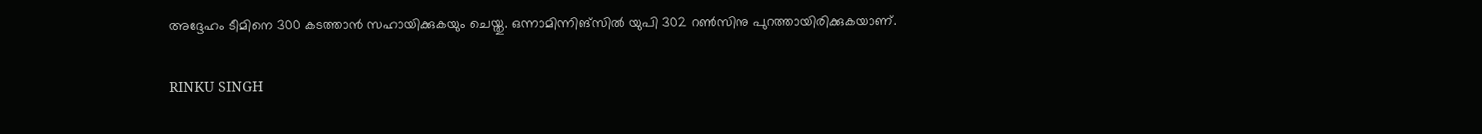അദ്ദേഹം ടീമിനെ 300 കടത്താന്‍ സഹായിക്കുകയും ചെയ്തു. ഒന്നാമിന്നിങ്‌സില്‍ യുപി 302 റണ്‍സിനു പുറത്തായിരിക്കുകയാണ്.

RINKU SINGH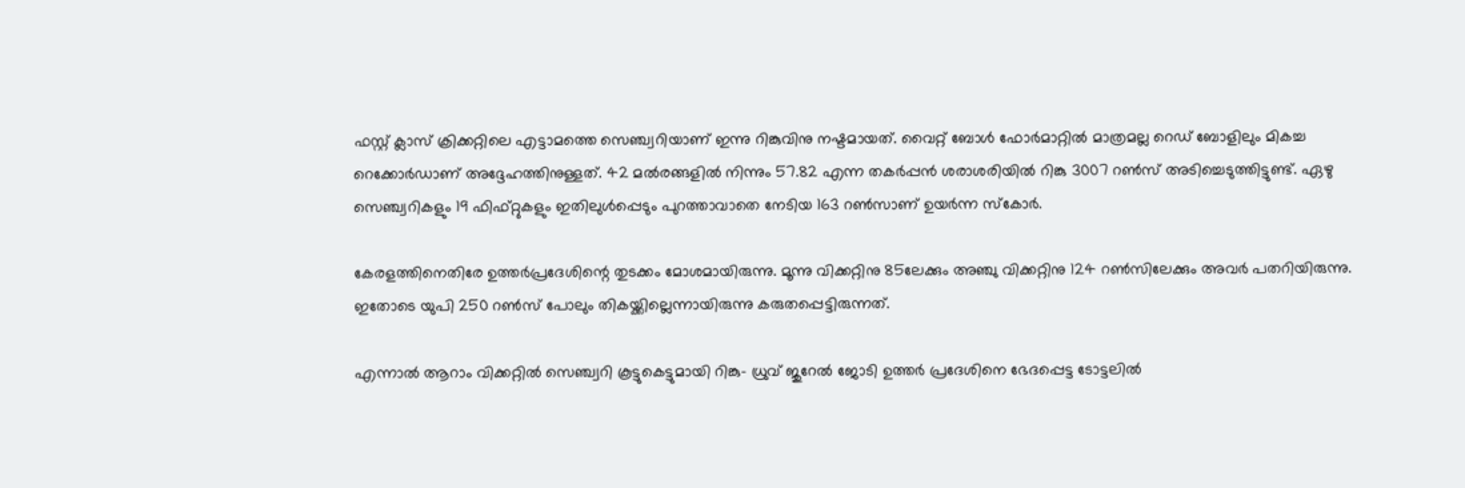ഫസ്റ്റ് ക്ലാസ് ക്രിക്കറ്റിലെ എട്ടാമത്തെ സെഞ്ച്വറിയാണ് ഇന്നു റിങ്കുവിനു നഷ്ടമായത്. വൈറ്റ് ബോള്‍ ഫോര്‍മാറ്റില്‍ മാത്രമല്ല റെഡ് ബോളിലും മികച്ച റെക്കോര്‍ഡാണ് അദ്ദേഹത്തിനുള്ളത്. 42 മല്‍രങ്ങളില്‍ നിന്നും 57.82 എന്ന തകര്‍പ്പന്‍ ശരാശരിയില്‍ റിങ്കു 3007 റണ്‍സ് അടിച്ചെടുത്തിട്ടുണ്ട്. ഏഴു സെഞ്ച്വറികളും 19 ഫിഫ്റ്റുകളും ഇതിലുള്‍പ്പെടും പുറത്താവാതെ നേടിയ 163 റണ്‍സാണ് ഉയര്‍ന്ന സ്‌കോര്‍.

കേരളത്തിനെതിരേ ഉത്തര്‍പ്രദേശിന്റെ തുടക്കം മോശമായിരുന്നു. മൂന്നു വിക്കറ്റിനു 85ലേക്കും അഞ്ചു വിക്കറ്റിനു 124 റണ്‍സിലേക്കും അവര്‍ പതറിയിരുന്നു. ഇതോടെ യുപി 250 റണ്‍സ് പോലും തികയ്ക്കില്ലെന്നായിരുന്നു കരുതപ്പെട്ടിരുന്നത്.

എന്നാല്‍ ആറാം വിക്കറ്റില്‍ സെഞ്ച്വറി കൂട്ടുകെട്ടുമായി റിങ്കു- ധ്രുവ് ജുറേല്‍ ജോടി ഉത്തര്‍ പ്രദേശിനെ ഭേദപ്പെട്ട ടോട്ടലില്‍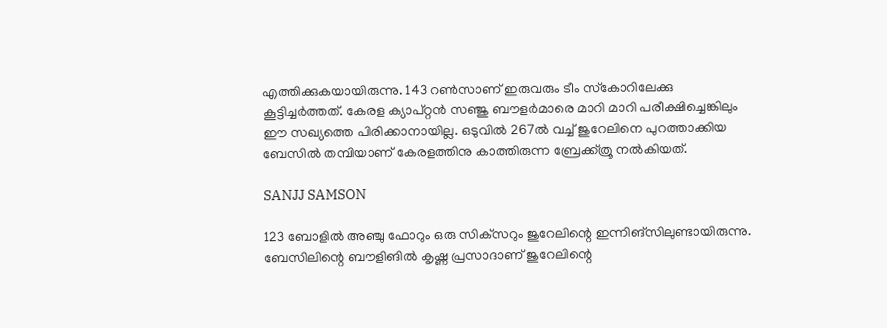എത്തിക്കുകയായിരുന്നു. 143 റണ്‍സാണ് ഇരുവരും ടീം സ്‌കോറിലേക്കു കൂട്ടിച്ചര്‍ത്തത്. കേരള ക്യാപ്റ്റന്‍ സഞ്ജു ബൗളര്‍മാരെ മാറി മാറി പരീക്ഷിച്ചെങ്കിലും ഈ സഖ്യത്തെ പിരിക്കാനായില്ല. ഒടുവില്‍ 267ല്‍ വച്ച് ജുറേലിനെ പുറത്താക്കിയ ബേസില്‍ തമ്പിയാണ് കേരളത്തിനു കാത്തിരുന്ന ബ്രേക്ക്ത്രൂ നല്‍കിയത്.

SANJJ SAMSON

123 ബോളില്‍ അഞ്ചു ഫോറും ഒരു സിക്‌സറും ജുറേലിന്റെ ഇന്നിങ്‌സിലുണ്ടായിരുന്നു. ബേസിലിന്റെ ബൗളിങില്‍ കൃഷ്ണ പ്രസാദാണ് ജുറേലിന്റെ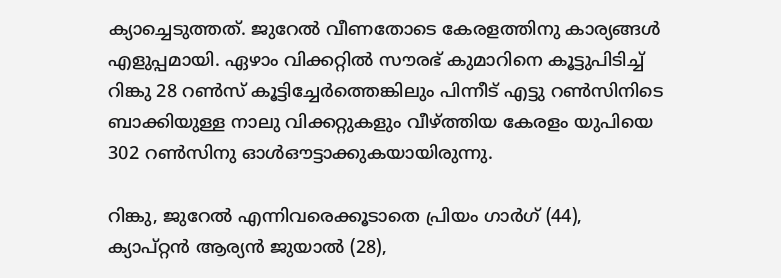ക്യാച്ചെടുത്തത്. ജുറേല്‍ വീണതോടെ കേരളത്തിനു കാര്യങ്ങള്‍ എളുപ്പമായി. ഏഴാം വിക്കറ്റില്‍ സൗരഭ് കുമാറിനെ കൂട്ടുപിടിച്ച് റിങ്കു 28 റണ്‍സ് കൂട്ടിച്ചേര്‍ത്തെങ്കിലും പിന്നീട് എട്ടു റണ്‍സിനിടെ ബാക്കിയുള്ള നാലു വിക്കറ്റുകളും വീഴ്ത്തിയ കേരളം യുപിയെ 302 റണ്‍സിനു ഓള്‍ഔട്ടാക്കുകയായിരുന്നു.

റിങ്കു, ജുറേല്‍ എന്നിവരെക്കൂടാതെ പ്രിയം ഗാര്‍ഗ് (44), ക്യാപ്റ്റന്‍ ആര്യന്‍ ജുയാല്‍ (28),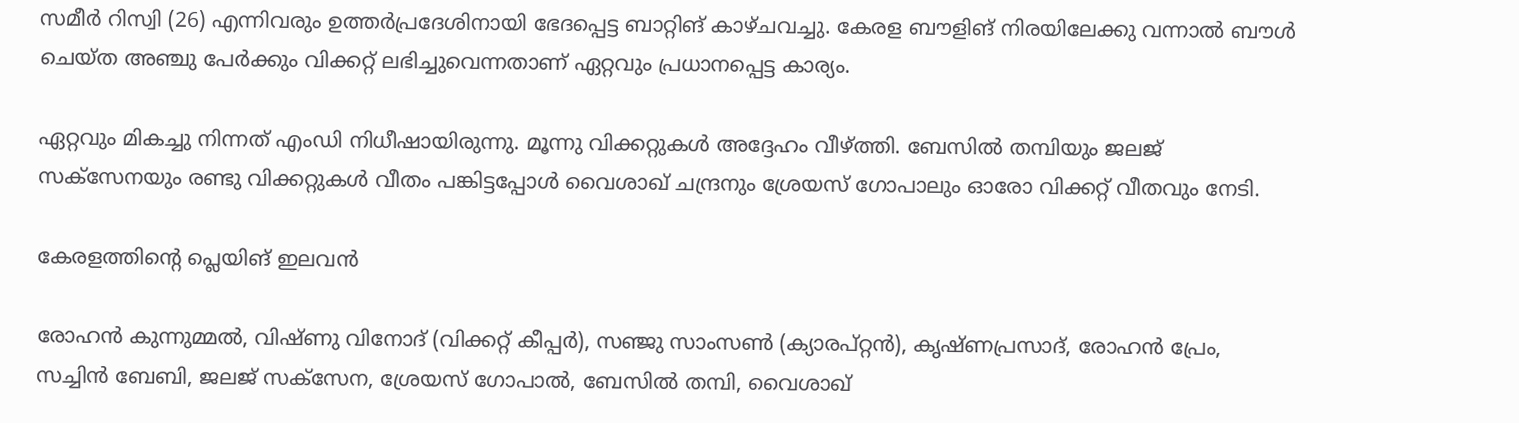സമീര്‍ റിസ്വി (26) എന്നിവരും ഉത്തര്‍പ്രദേശിനായി ഭേദപ്പെട്ട ബാറ്റിങ് കാഴ്ചവച്ചു. കേരള ബൗളിങ് നിരയിലേക്കു വന്നാല്‍ ബൗള്‍ ചെയ്ത അഞ്ചു പേര്‍ക്കും വിക്കറ്റ് ലഭിച്ചുവെന്നതാണ് ഏറ്റവും പ്രധാനപ്പെട്ട കാര്യം.

ഏറ്റവും മികച്ചു നിന്നത് എംഡി നിധീഷായിരുന്നു. മൂന്നു വിക്കറ്റുകള്‍ അദ്ദേഹം വീഴ്ത്തി. ബേസില്‍ തമ്പിയും ജലജ് സക്‌സേനയും രണ്ടു വിക്കറ്റുകള്‍ വീതം പങ്കിട്ടപ്പോള്‍ വൈശാഖ് ചന്ദ്രനും ശ്രേയസ് ഗോപാലും ഓരോ വിക്കറ്റ് വീതവും നേടി.

കേരളത്തിന്റെ പ്ലെയിങ് ഇലവന്‍

രോഹന്‍ കുന്നുമ്മല്‍, വിഷ്ണു വിനോദ് (വിക്കറ്റ് കീപ്പര്‍), സഞ്ജു സാംസണ്‍ (ക്യാരപ്റ്റന്‍), കൃഷ്ണപ്രസാദ്, രോഹന്‍ പ്രേം, സച്ചിന്‍ ബേബി, ജലജ് സക്സേന, ശ്രേയസ് ഗോപാല്‍, ബേസില്‍ തമ്പി, വൈശാഖ്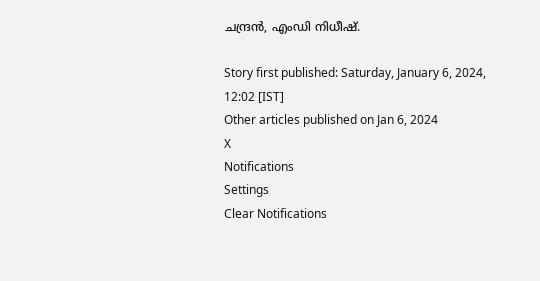ചന്ദ്രന്‍, എംഡി നിധീഷ്.

Story first published: Saturday, January 6, 2024, 12:02 [IST]
Other articles published on Jan 6, 2024
X
Notifications
Settings
Clear Notifications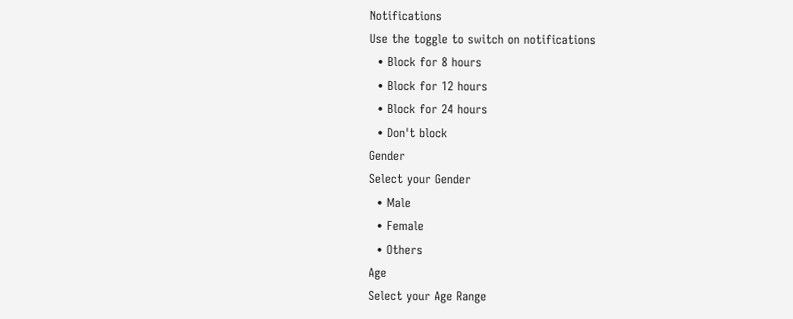Notifications
Use the toggle to switch on notifications
  • Block for 8 hours
  • Block for 12 hours
  • Block for 24 hours
  • Don't block
Gender
Select your Gender
  • Male
  • Female
  • Others
Age
Select your Age Range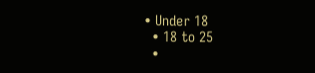• Under 18
  • 18 to 25
  •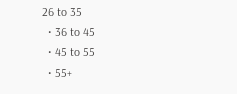26 to 35
  • 36 to 45
  • 45 to 55
  • 55+